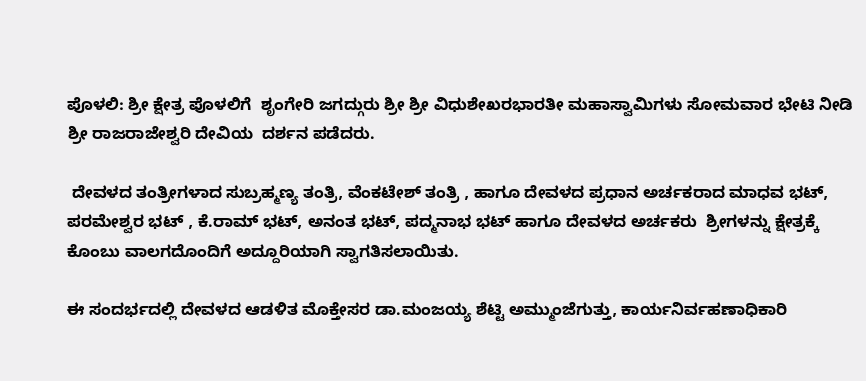ಪೊಳಲಿ: ಶ್ರೀ ಕ್ಷೇತ್ರ ಪೊಳಲಿಗೆ  ಶೃಂಗೇರಿ ಜಗದ್ಗುರು ಶ್ರೀ ಶ್ರೀ ವಿಧುಶೇಖರಭಾರತೀ ಮಹಾಸ್ವಾಮಿಗಳು ಸೋಮವಾರ ಭೇಟಿ ನೀಡಿ  ಶ್ರೀ ರಾಜರಾಜೇಶ್ವರಿ ದೇವಿಯ  ದರ್ಶನ ಪಡೆದರು.

 ದೇವಳದ ತಂತ್ರೀಗಳಾದ ಸುಬ್ರಹ್ಮಣ್ಯ ತಂತ್ರಿ, ವೆಂಕಟೇಶ್‌ ತಂತ್ರಿ , ಹಾಗೂ ದೇವಳದ ಪ್ರಧಾನ ಅರ್ಚಕರಾದ ಮಾಧವ ಭಟ್‌, ಪರಮೇಶ್ವರ ಭಟ್‌ , ಕೆ.ರಾಮ್‌ ಭಟ್‌, ಅನಂತ ಭಟ್‌, ಪದ್ಮನಾಭ ಭಟ್‌ ಹಾಗೂ ದೇವಳದ ಅರ್ಚಕರು  ಶ್ರೀಗಳನ್ನು ಕ್ಷೇತ್ರಕ್ಕೆ ಕೊಂಬು ವಾಲಗದೊಂದಿಗೆ ಅದ್ದೂರಿಯಾಗಿ ಸ್ವಾಗತಿಸಲಾಯಿತು.

ಈ ಸಂದರ್ಭದಲ್ಲಿ ದೇವಳದ ಆಡಳಿತ ಮೊಕ್ತೇಸರ ಡಾ.ಮಂಜಯ್ಯ ಶೆಟ್ಟಿ ಅಮ್ಮುಂಜೆಗುತ್ತು, ಕಾರ್ಯನಿರ್ವಹಣಾಧಿಕಾರಿ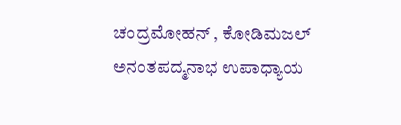ಚಂದ್ರಮೋಹನ್‌ , ಕೋಡಿಮಜಲ್‌ ಅನಂತಪದ್ಮನಾಭ ಉಪಾಧ್ಯಾಯ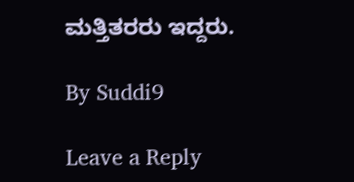ಮತ್ತಿತರರು ಇದ್ದರು.

By Suddi9

Leave a Reply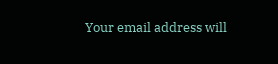Your email address will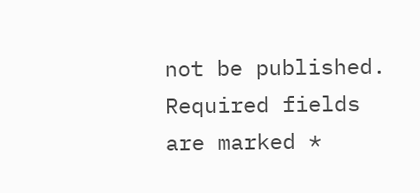not be published. Required fields are marked *